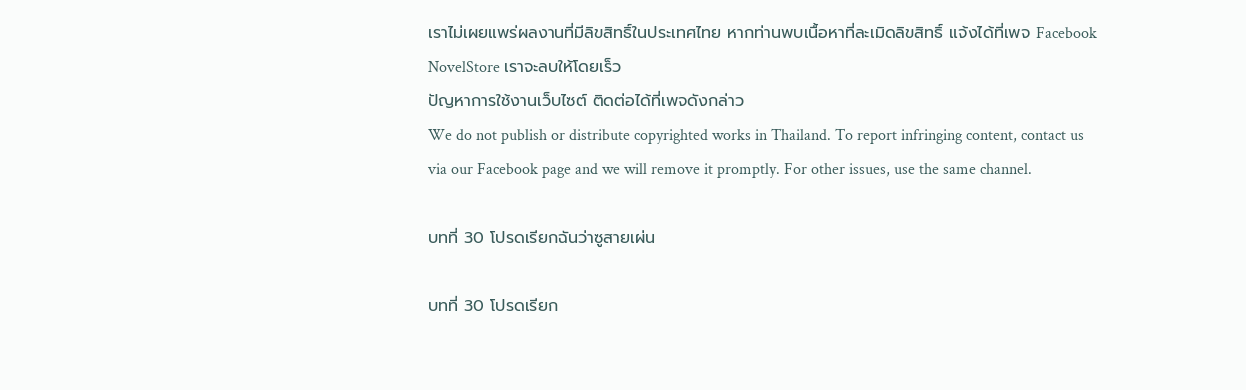เราไม่เผยแพร่ผลงานที่มีลิขสิทธิ์ในประเทศไทย หากท่านพบเนื้อหาที่ละเมิดลิขสิทธิ์ แจ้งได้ที่เพจ Facebook NovelStore เราจะลบให้โดยเร็ว
ปัญหาการใช้งานเว็บไซต์ ติดต่อได้ที่เพจดังกล่าว
We do not publish or distribute copyrighted works in Thailand. To report infringing content, contact us via our Facebook page and we will remove it promptly. For other issues, use the same channel.

บทที่ 30 โปรดเรียกฉันว่าซูสายเผ่น

บทที่ 30 โปรดเรียก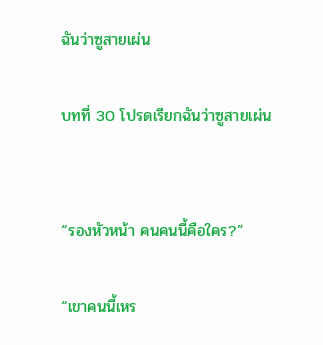ฉันว่าซูสายเผ่น

บทที่ 30 โปรดเรียกฉันว่าซูสายเผ่น


“รองหัวหน้า คนคนนี้คือใคร?”

“เขาคนนี้เหร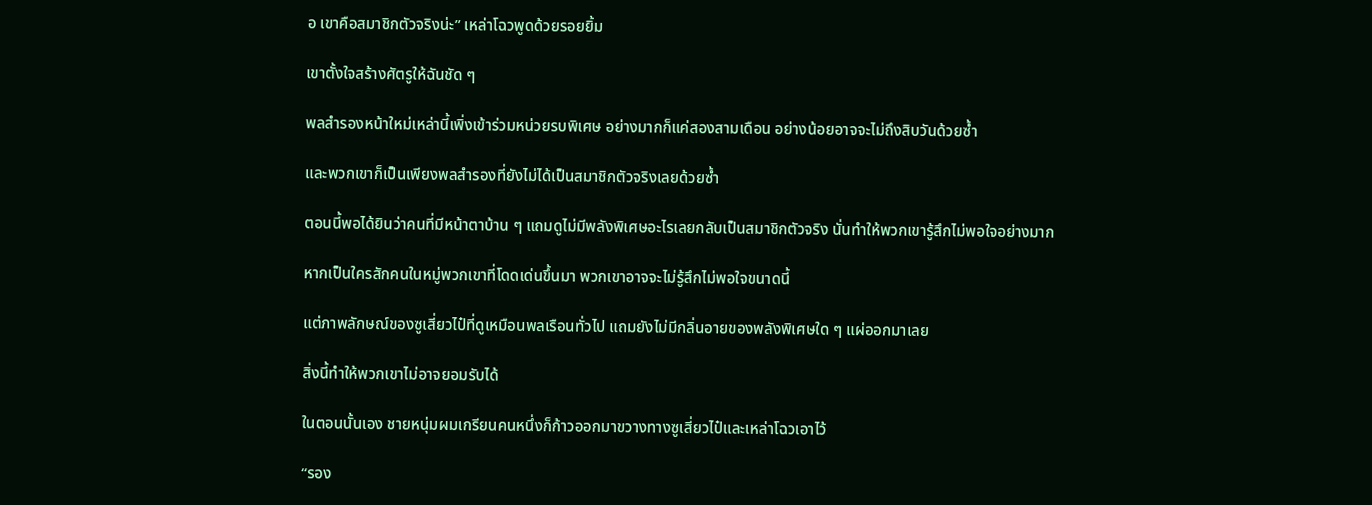อ เขาคือสมาชิกตัวจริงน่ะ” เหล่าโฉวพูดด้วยรอยยิ้ม

เขาตั้งใจสร้างศัตรูให้ฉันชัด ๆ

พลสำรองหน้าใหม่เหล่านี้เพิ่งเข้าร่วมหน่วยรบพิเศษ อย่างมากก็แค่สองสามเดือน อย่างน้อยอาจจะไม่ถึงสิบวันด้วยซ้ำ

และพวกเขาก็เป็นเพียงพลสำรองที่ยังไม่ได้เป็นสมาชิกตัวจริงเลยด้วยซ้ำ

ตอนนี้พอได้ยินว่าคนที่มีหน้าตาบ้าน ๆ แถมดูไม่มีพลังพิเศษอะไรเลยกลับเป็นสมาชิกตัวจริง นั่นทำให้พวกเขารู้สึกไม่พอใจอย่างมาก

หากเป็นใครสักคนในหมู่พวกเขาที่โดดเด่นขึ้นมา พวกเขาอาจจะไม่รู้สึกไม่พอใจขนาดนี้

แต่ภาพลักษณ์ของซูเสี่ยวไป๋ที่ดูเหมือนพลเรือนทั่วไป แถมยังไม่มีกลิ่นอายของพลังพิเศษใด ๆ แผ่ออกมาเลย

สิ่งนี้ทำให้พวกเขาไม่อาจยอมรับได้

ในตอนนั้นเอง ชายหนุ่มผมเกรียนคนหนึ่งก็ก้าวออกมาขวางทางซูเสี่ยวไป๋และเหล่าโฉวเอาไว้

“รอง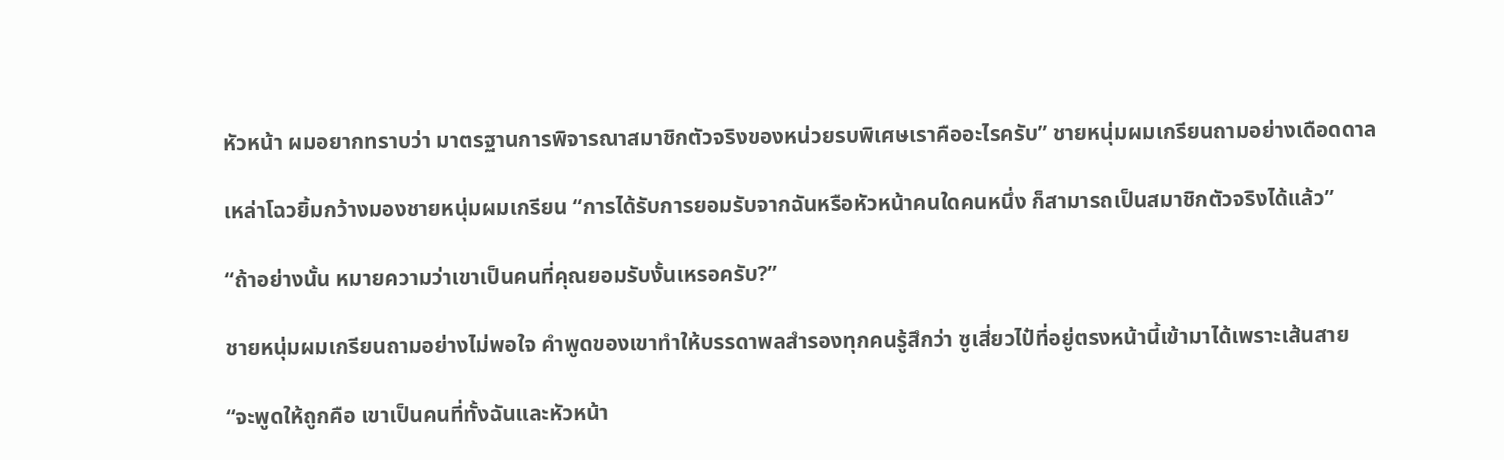หัวหน้า ผมอยากทราบว่า มาตรฐานการพิจารณาสมาชิกตัวจริงของหน่วยรบพิเศษเราคืออะไรครับ” ชายหนุ่มผมเกรียนถามอย่างเดือดดาล

เหล่าโฉวยิ้มกว้างมองชายหนุ่มผมเกรียน “การได้รับการยอมรับจากฉันหรือหัวหน้าคนใดคนหนึ่ง ก็สามารถเป็นสมาชิกตัวจริงได้แล้ว”

“ถ้าอย่างนั้น หมายความว่าเขาเป็นคนที่คุณยอมรับงั้นเหรอครับ?”

ชายหนุ่มผมเกรียนถามอย่างไม่พอใจ คำพูดของเขาทำให้บรรดาพลสำรองทุกคนรู้สึกว่า ซูเสี่ยวไป๋ที่อยู่ตรงหน้านี้เข้ามาได้เพราะเส้นสาย

“จะพูดให้ถูกคือ เขาเป็นคนที่ทั้งฉันและหัวหน้า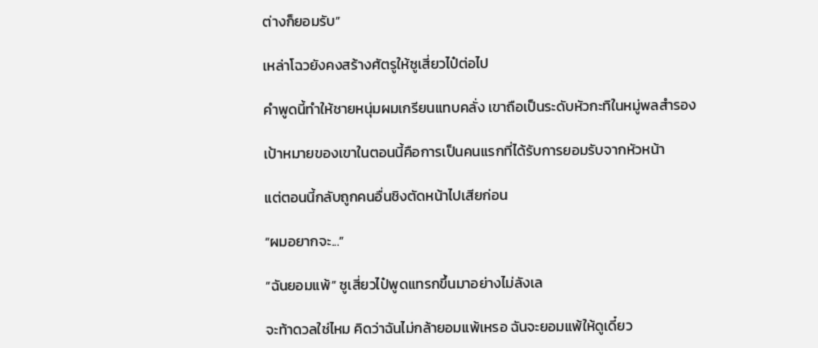ต่างก็ยอมรับ”

เหล่าโฉวยังคงสร้างศัตรูให้ซูเสี่ยวไป๋ต่อไป

คำพูดนี้ทำให้ชายหนุ่มผมเกรียนแทบคลั่ง เขาถือเป็นระดับหัวกะทิในหมู่พลสำรอง

เป้าหมายของเขาในตอนนี้คือการเป็นคนแรกที่ได้รับการยอมรับจากหัวหน้า

แต่ตอนนี้กลับถูกคนอื่นชิงตัดหน้าไปเสียก่อน

“ผมอยากจะ...”

“ฉันยอมแพ้” ซูเสี่ยวไป๋พูดแทรกขึ้นมาอย่างไม่ลังเล

จะท้าดวลใช่ไหม คิดว่าฉันไม่กล้ายอมแพ้เหรอ ฉันจะยอมแพ้ให้ดูเดี๋ยว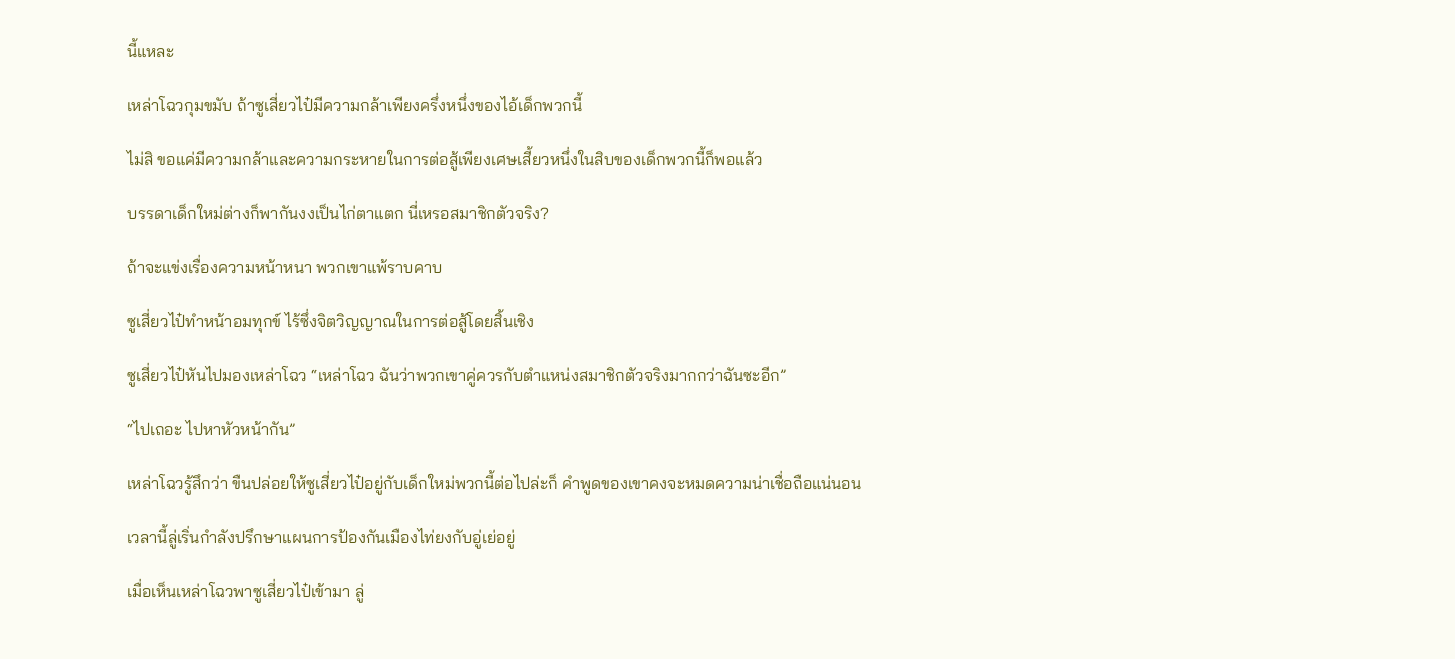นี้แหละ

เหล่าโฉวกุมขมับ ถ้าซูเสี่ยวไป๋มีความกล้าเพียงครึ่งหนึ่งของไอ้เด็กพวกนี้

ไม่สิ ขอแค่มีความกล้าและความกระหายในการต่อสู้เพียงเศษเสี้ยวหนึ่งในสิบของเด็กพวกนี้ก็พอแล้ว

บรรดาเด็กใหม่ต่างก็พากันงงเป็นไก่ตาแตก นี่เหรอสมาชิกตัวจริง?

ถ้าจะแข่งเรื่องความหน้าหนา พวกเขาแพ้ราบคาบ

ซูเสี่ยวไป๋ทำหน้าอมทุกข์ ไร้ซึ่งจิตวิญญาณในการต่อสู้โดยสิ้นเชิง

ซูเสี่ยวไป๋หันไปมองเหล่าโฉว “เหล่าโฉว ฉันว่าพวกเขาคู่ควรกับตำแหน่งสมาชิกตัวจริงมากกว่าฉันซะอีก”

“ไปเถอะ ไปหาหัวหน้ากัน”

เหล่าโฉวรู้สึกว่า ขืนปล่อยให้ซูเสี่ยวไป๋อยู่กับเด็กใหม่พวกนี้ต่อไปล่ะก็ คำพูดของเขาคงจะหมดความน่าเชื่อถือแน่นอน

เวลานี้ลู่เริ่นกำลังปรึกษาแผนการป้องกันเมืองไท่ยงกับอู่เย่อยู่

เมื่อเห็นเหล่าโฉวพาซูเสี่ยวไป๋เข้ามา ลู่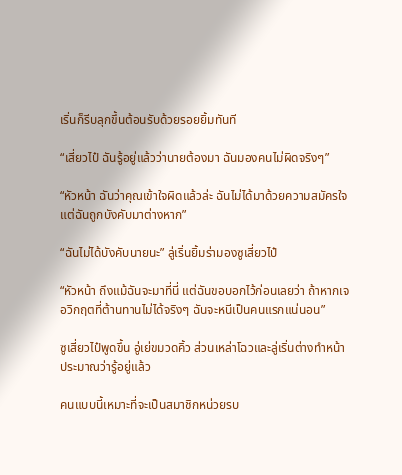เริ่นก็รีบลุกขึ้นต้อนรับด้วยรอยยิ้มทันที

“เสี่ยวไป๋ ฉันรู้อยู่แล้วว่านายต้องมา ฉันมองคนไม่ผิดจริงๆ”

“หัวหน้า ฉันว่าคุณเข้าใจผิดแล้วล่ะ ฉันไม่ได้มาด้วยความสมัครใจ แต่ฉันถูกบังคับมาต่างหาก”

“ฉันไม่ได้บังคับนายนะ” ลู่เริ่นยิ้มร่ามองซูเสี่ยวไป๋

“หัวหน้า ถึงแม้ฉันจะมาที่นี่ แต่ฉันขอบอกไว้ก่อนเลยว่า ถ้าหากเจอวิกฤตที่ต้านทานไม่ได้จริงๆ ฉันจะหนีเป็นคนแรกแน่นอน”

ซูเสี่ยวไป๋พูดขึ้น อู่เย่ขมวดคิ้ว ส่วนเหล่าโฉวและลู่เริ่นต่างทำหน้าประมาณว่ารู้อยู่แล้ว

คนแบบนี้เหมาะที่จะเป็นสมาชิกหน่วยรบ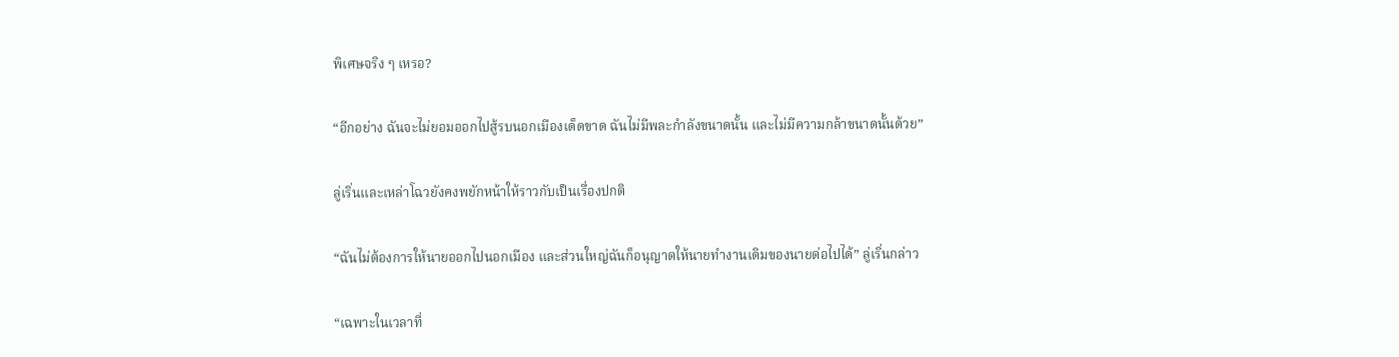พิเศษจริง ๆ เหรอ?

“อีกอย่าง ฉันจะไม่ยอมออกไปสู้รบนอกเมืองเด็ดขาด ฉันไม่มีพละกำลังขนาดนั้น และไม่มีความกล้าขนาดนั้นด้วย”

ลู่เริ่นและเหล่าโฉวยังคงพยักหน้าให้ราวกับเป็นเรื่องปกติ

“ฉันไม่ต้องการให้นายออกไปนอกเมือง และส่วนใหญ่ฉันก็อนุญาตให้นายทำงานเดิมของนายต่อไปได้” ลู่เริ่นกล่าว

“เฉพาะในเวลาที่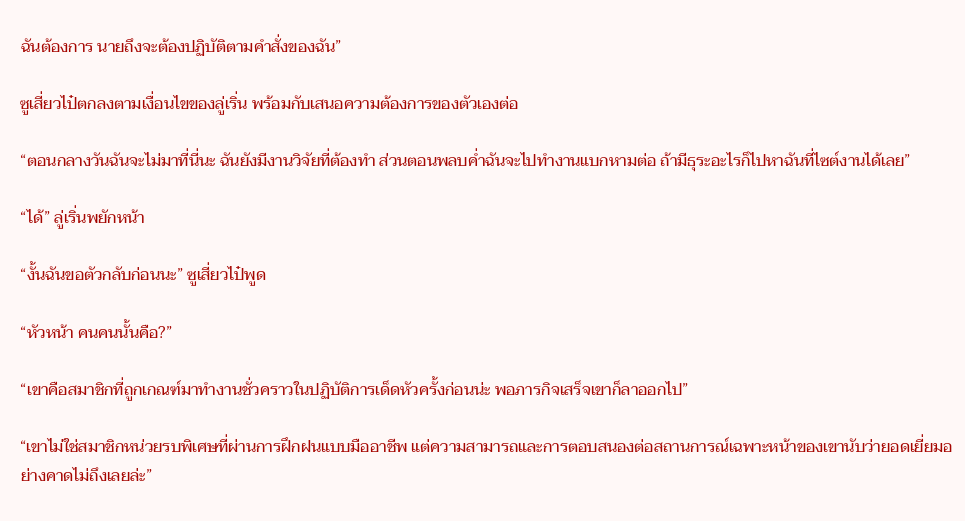ฉันต้องการ นายถึงจะต้องปฏิบัติตามคำสั่งของฉัน”

ซูเสี่ยวไป๋ตกลงตามเงื่อนไขของลู่เริ่น พร้อมกับเสนอความต้องการของตัวเองต่อ

“ตอนกลางวันฉันจะไม่มาที่นี่นะ ฉันยังมีงานวิจัยที่ต้องทำ ส่วนตอนพลบค่ำฉันจะไปทำงานแบกหามต่อ ถ้ามีธุระอะไรก็ไปหาฉันที่ไซต์งานได้เลย”

“ได้” ลู่เริ่นพยักหน้า

“งั้นฉันขอตัวกลับก่อนนะ” ซูเสี่ยวไป๋พูด

“หัวหน้า คนคนนั้นคือ?”

“เขาคือสมาชิกที่ถูกเกณฑ์มาทำงานชั่วคราวในปฏิบัติการเด็ดหัวครั้งก่อนน่ะ พอภารกิจเสร็จเขาก็ลาออกไป”

“เขาไม่ใช่สมาชิกหน่วยรบพิเศษที่ผ่านการฝึกฝนแบบมืออาชีพ แต่ความสามารถและการตอบสนองต่อสถานการณ์เฉพาะหน้าของเขานับว่ายอดเยี่ยมอย่างคาดไม่ถึงเลยล่ะ”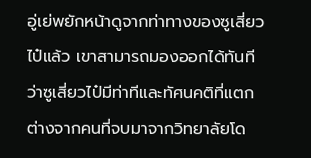อู่เย่พยักหน้าดูจากท่าทางของซูเสี่ยวไป๋แล้ว เขาสามารถมองออกได้ทันทีว่าซูเสี่ยวไป๋มีท่าทีและทัศนคติที่แตกต่างจากคนที่จบมาจากวิทยาลัยโด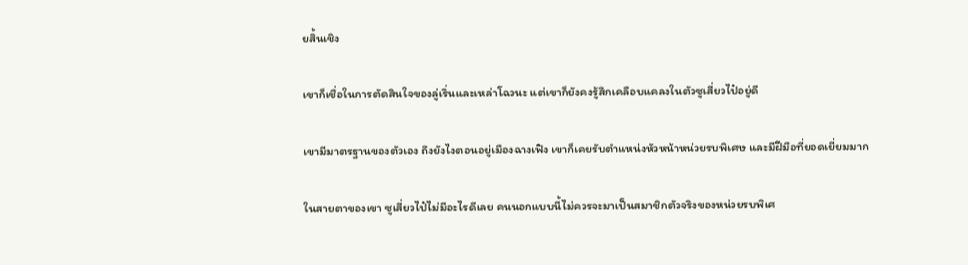ยสิ้นเชิง

เขาก็เชื่อในการตัดสินใจของลู่เริ่นและเหล่าโฉวนะ แต่เขาก็ยังคงรู้สึกเคลือบแคลงในตัวซูเสี่ยวไป๋อยู่ดี

เขามีมาตรฐานของตัวเอง ถึงยังไงตอนอยู่เมืองฉางเฟิง เขาก็เคยรับตำแหน่งหัวหน้าหน่วยรบพิเศษ และมีฝีมือที่ยอดเยี่ยมมาก

ในสายตาของเขา ซูเสี่ยวไป๋ไม่มีอะไรดีเลย คนนอกแบบนี้ไม่ควรจะมาเป็นสมาชิกตัวจริงของหน่วยรบพิเศ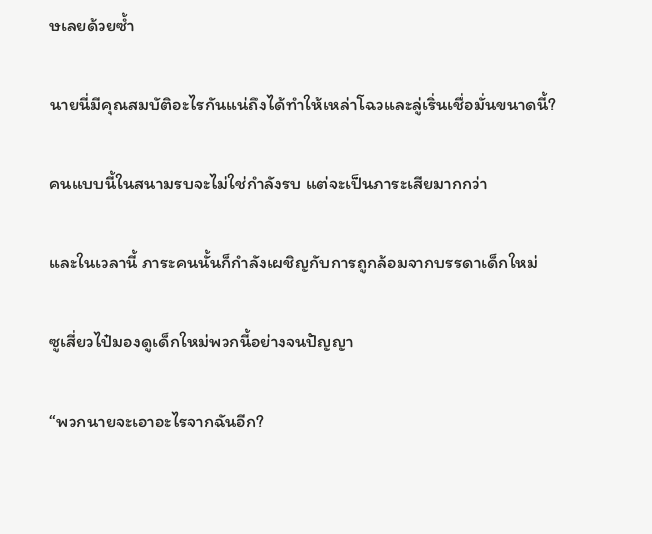ษเลยด้วยซ้ำ

นายนี่มีคุณสมบัติอะไรกันแน่ถึงได้ทำให้เหล่าโฉวและลู่เริ่นเชื่อมั่นขนาดนี้?

คนแบบนี้ในสนามรบจะไม่ใช่กำลังรบ แต่จะเป็นภาระเสียมากกว่า

และในเวลานี้ ภาระคนนั้นก็กำลังเผชิญกับการถูกล้อมจากบรรดาเด็กใหม่

ซูเสี่ยวไป๋มองดูเด็กใหม่พวกนี้อย่างจนปัญญา

“พวกนายจะเอาอะไรจากฉันอีก?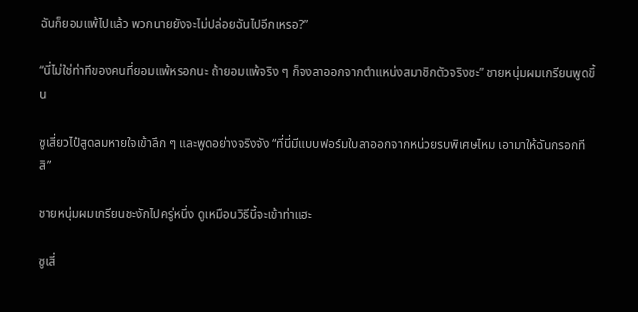ฉันก็ยอมแพ้ไปแล้ว พวกนายยังจะไม่ปล่อยฉันไปอีกเหรอ?”

“นี่ไม่ใช่ท่าทีของคนที่ยอมแพ้หรอกนะ ถ้ายอมแพ้จริง ๆ ก็จงลาออกจากตำแหน่งสมาชิกตัวจริงซะ” ชายหนุ่มผมเกรียนพูดขึ้น

ซูเสี่ยวไป๋สูดลมหายใจเข้าลึก ๆ และพูดอย่างจริงจัง “ที่นี่มีแบบฟอร์มใบลาออกจากหน่วยรบพิเศษไหม เอามาให้ฉันกรอกทีสิ”

ชายหนุ่มผมเกรียนชะงักไปครู่หนึ่ง ดูเหมือนวิธีนี้จะเข้าท่าแฮะ

ซูเสี่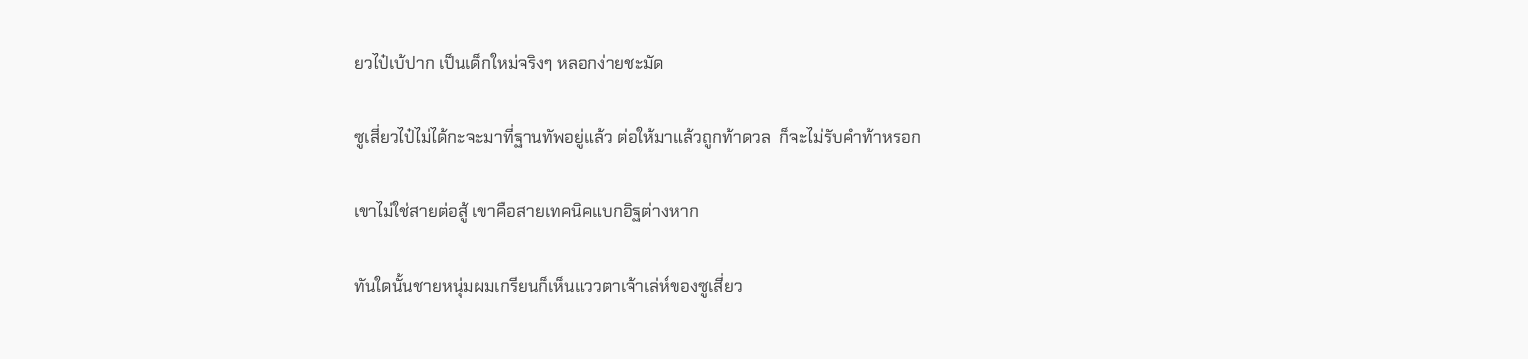ยวไป๋เบ้ปาก เป็นเด็กใหม่จริงๆ หลอกง่ายชะมัด

ซูเสี่ยวไป๋ไม่ได้กะจะมาที่ฐานทัพอยู่แล้ว ต่อให้มาแล้วถูกท้าดวล  ก็จะไม่รับคำท้าหรอก

เขาไม่ใช่สายต่อสู้ เขาคือสายเทคนิคแบกอิฐต่างหาก

ทันใดนั้นชายหนุ่มผมเกรียนก็เห็นแววตาเจ้าเล่ห์ของซูเสี่ยว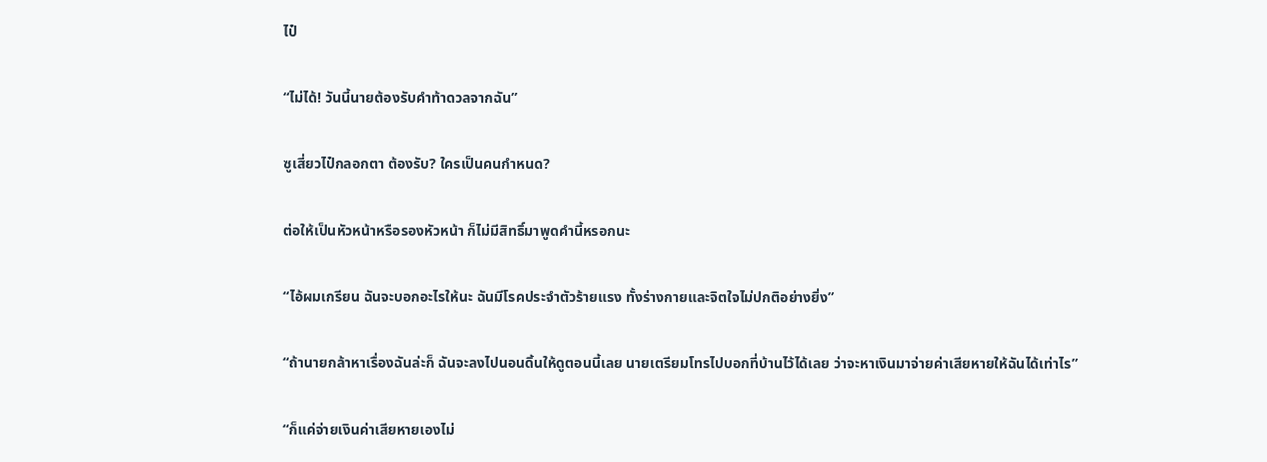ไป๋

“ไม่ได้! วันนี้นายต้องรับคำท้าดวลจากฉัน”

ซูเสี่ยวไป๋กลอกตา ต้องรับ? ใครเป็นคนกำหนด?

ต่อให้เป็นหัวหน้าหรือรองหัวหน้า ก็ไม่มีสิทธิ์มาพูดคำนี้หรอกนะ

“ไอ้ผมเกรียน ฉันจะบอกอะไรให้นะ ฉันมีโรคประจำตัวร้ายแรง ทั้งร่างกายและจิตใจไม่ปกติอย่างยิ่ง”

“ถ้านายกล้าหาเรื่องฉันล่ะก็ ฉันจะลงไปนอนดิ้นให้ดูตอนนี้เลย นายเตรียมโทรไปบอกที่บ้านไว้ได้เลย ว่าจะหาเงินมาจ่ายค่าเสียหายให้ฉันได้เท่าไร”

“ก็แค่จ่ายเงินค่าเสียหายเองไม่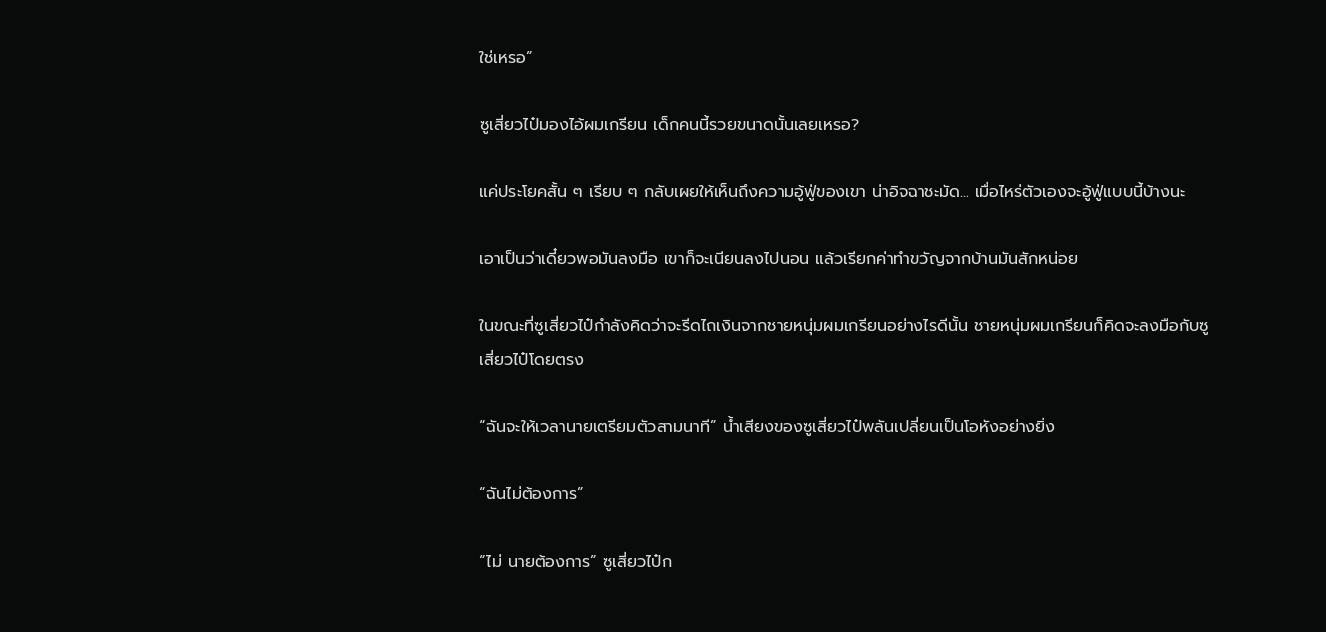ใช่เหรอ”

ซูเสี่ยวไป๋มองไอ้ผมเกรียน เด็กคนนี้รวยขนาดนั้นเลยเหรอ?

แค่ประโยคสั้น ๆ เรียบ ๆ กลับเผยให้เห็นถึงความอู้ฟู่ของเขา น่าอิจฉาชะมัด... เมื่อไหร่ตัวเองจะอู้ฟู่แบบนี้บ้างนะ

เอาเป็นว่าเดี๋ยวพอมันลงมือ เขาก็จะเนียนลงไปนอน แล้วเรียกค่าทำขวัญจากบ้านมันสักหน่อย

ในขณะที่ซูเสี่ยวไป๋กำลังคิดว่าจะรีดไถเงินจากชายหนุ่มผมเกรียนอย่างไรดีนั้น ชายหนุ่มผมเกรียนก็คิดจะลงมือกับซูเสี่ยวไป๋โดยตรง

“ฉันจะให้เวลานายเตรียมตัวสามนาที” น้ำเสียงของซูเสี่ยวไป๋พลันเปลี่ยนเป็นโอหังอย่างยิ่ง

“ฉันไม่ต้องการ”

“ไม่ นายต้องการ” ซูเสี่ยวไป๋ก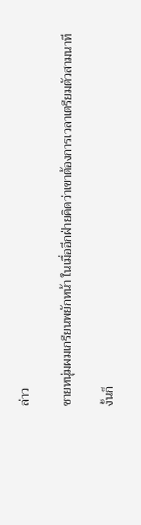ล่าว

ชายหนุ่มผมเกรียนพยักหน้า ในเมื่ออีกฝ่ายคิดว่าเขาต้องการเวลาเตรียมตัวสามนาที

งั้นก็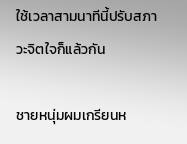ใช้เวลาสามนาทีนี้ปรับสภาวะจิตใจก็แล้วกัน

ชายหนุ่มผมเกรียนห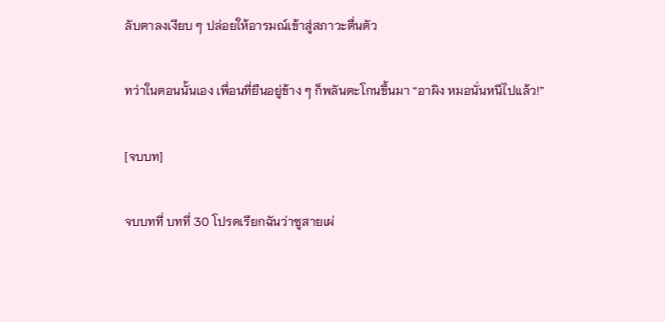ลับตาลงเงียบ ๆ ปล่อยให้อารมณ์เข้าสู่สภาวะตื่นตัว

ทว่าในตอนนั้นเอง เพื่อนที่ยืนอยู่ข้าง ๆ ก็พลันตะโกนขึ้นมา “อาผิง หมอนั่นหนีไปแล้ว!”

[จบบท]

จบบทที่ บทที่ 30 โปรดเรียกฉันว่าซูสายเผ่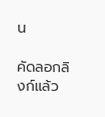น

คัดลอกลิงก์แล้ว